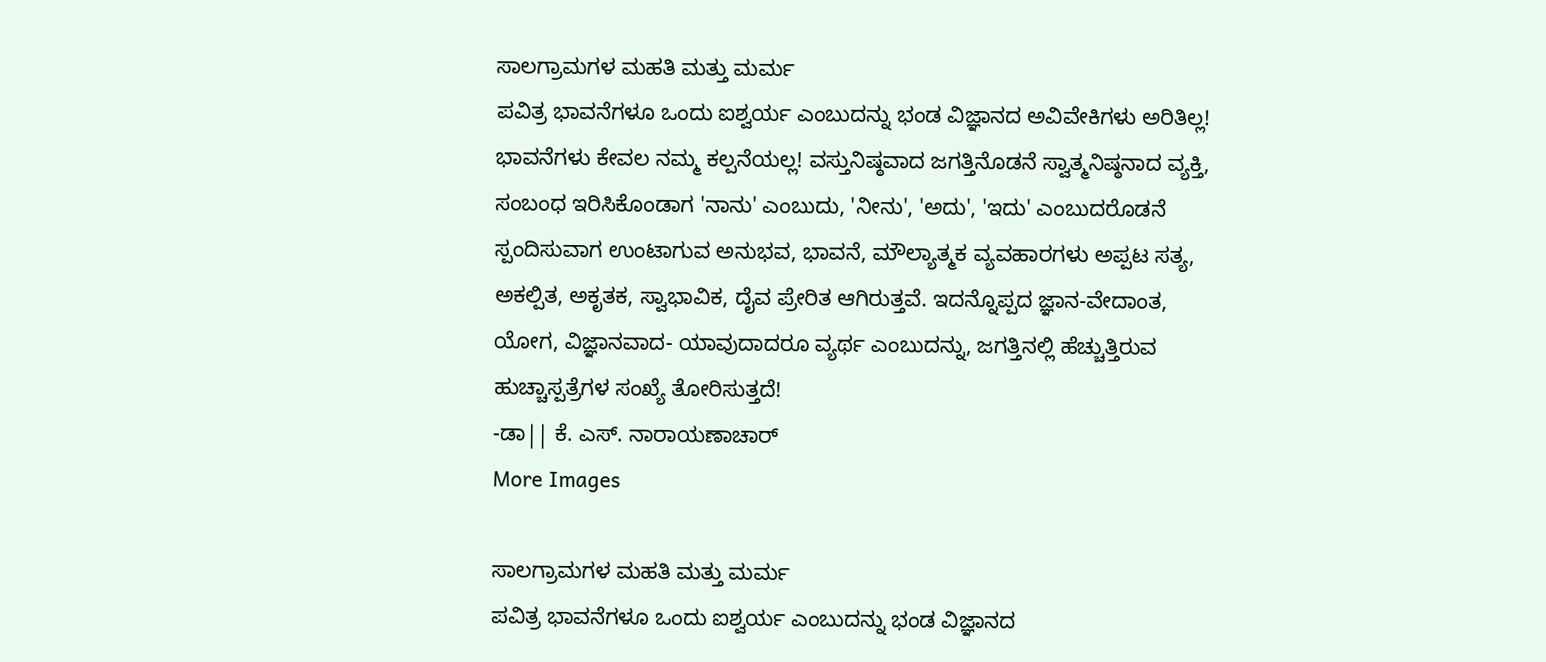ಸಾಲಗ್ರಾಮಗಳ ಮಹತಿ ಮತ್ತು ಮರ್ಮ
ಪವಿತ್ರ ಭಾವನೆಗಳೂ ಒಂದು ಐಶ್ವರ್ಯ ಎಂಬುದನ್ನು ಭಂಡ ವಿಜ್ಞಾನದ ಅವಿವೇಕಿಗಳು ಅರಿತಿಲ್ಲ! ಭಾವನೆಗಳು ಕೇವಲ ನಮ್ಮ ಕಲ್ಪನೆಯಲ್ಲ! ವಸ್ತುನಿಷ್ಠವಾದ ಜಗತ್ತಿನೊಡನೆ ಸ್ವಾತ್ಮನಿಷ್ಠನಾದ ವ್ಯಕ್ತಿ, ಸಂಬಂಧ ಇರಿಸಿಕೊಂಡಾಗ 'ನಾನು' ಎಂಬುದು, 'ನೀನು', 'ಅದು', 'ಇದು' ಎಂಬುದರೊಡನೆ ಸ್ಪಂದಿಸುವಾಗ ಉಂಟಾಗುವ ಅನುಭವ, ಭಾವನೆ, ಮೌಲ್ಯಾತ್ಮಕ ವ್ಯವಹಾರಗಳು ಅಪ್ಪಟ ಸತ್ಯ, ಅಕಲ್ಪಿತ, ಅಕೃತಕ, ಸ್ವಾಭಾವಿಕ, ದೈವ ಪ್ರೇರಿತ ಆಗಿರುತ್ತವೆ. ಇದನ್ನೊಪ್ಪದ ಜ್ಞಾನ-ವೇದಾಂತ, ಯೋಗ, ವಿಜ್ಞಾನವಾದ- ಯಾವುದಾದರೂ ವ್ಯರ್ಥ ಎಂಬುದನ್ನು, ಜಗತ್ತಿನಲ್ಲಿ ಹೆಚ್ಚುತ್ತಿರುವ ಹುಚ್ಚಾಸ್ಪತ್ರೆಗಳ ಸಂಖ್ಯೆ ತೋರಿಸುತ್ತದೆ!
-ಡಾ|| ಕೆ. ಎಸ್. ನಾರಾಯಣಾಚಾರ್
More Images

ಸಾಲಗ್ರಾಮಗಳ ಮಹತಿ ಮತ್ತು ಮರ್ಮ
ಪವಿತ್ರ ಭಾವನೆಗಳೂ ಒಂದು ಐಶ್ವರ್ಯ ಎಂಬುದನ್ನು ಭಂಡ ವಿಜ್ಞಾನದ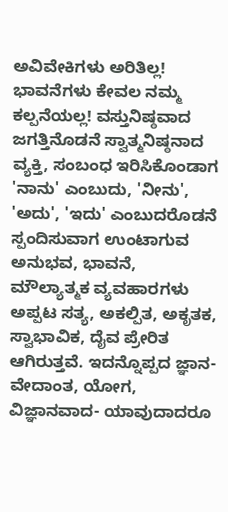ಅವಿವೇಕಿಗಳು ಅರಿತಿಲ್ಲ! ಭಾವನೆಗಳು ಕೇವಲ ನಮ್ಮ ಕಲ್ಪನೆಯಲ್ಲ! ವಸ್ತುನಿಷ್ಠವಾದ ಜಗತ್ತಿನೊಡನೆ ಸ್ವಾತ್ಮನಿಷ್ಠನಾದ ವ್ಯಕ್ತಿ, ಸಂಬಂಧ ಇರಿಸಿಕೊಂಡಾಗ 'ನಾನು' ಎಂಬುದು, 'ನೀನು', 'ಅದು', 'ಇದು' ಎಂಬುದರೊಡನೆ ಸ್ಪಂದಿಸುವಾಗ ಉಂಟಾಗುವ ಅನುಭವ, ಭಾವನೆ, ಮೌಲ್ಯಾತ್ಮಕ ವ್ಯವಹಾರಗಳು ಅಪ್ಪಟ ಸತ್ಯ, ಅಕಲ್ಪಿತ, ಅಕೃತಕ, ಸ್ವಾಭಾವಿಕ, ದೈವ ಪ್ರೇರಿತ ಆಗಿರುತ್ತವೆ. ಇದನ್ನೊಪ್ಪದ ಜ್ಞಾನ-ವೇದಾಂತ, ಯೋಗ, ವಿಜ್ಞಾನವಾದ- ಯಾವುದಾದರೂ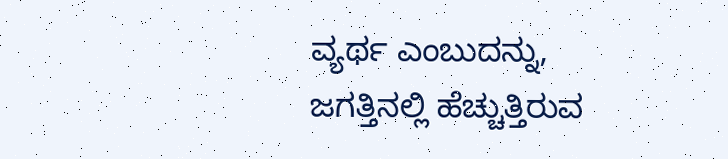ವ್ಯರ್ಥ ಎಂಬುದನ್ನು, ಜಗತ್ತಿನಲ್ಲಿ ಹೆಚ್ಚುತ್ತಿರುವ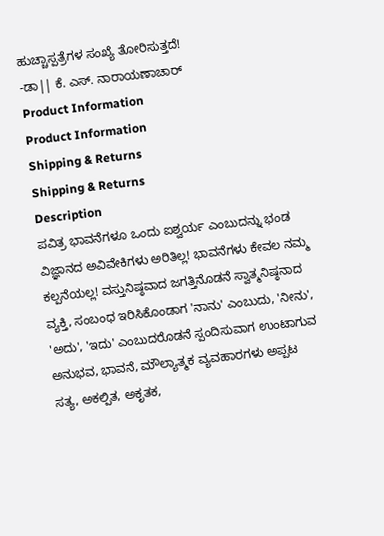ಹುಚ್ಚಾಸ್ಪತ್ರೆಗಳ ಸಂಖ್ಯೆ ತೋರಿಸುತ್ತದೆ!
-ಡಾ|| ಕೆ. ಎಸ್. ನಾರಾಯಣಾಚಾರ್
Product Information
Product Information
Shipping & Returns
Shipping & Returns
Description
ಪವಿತ್ರ ಭಾವನೆಗಳೂ ಒಂದು ಐಶ್ವರ್ಯ ಎಂಬುದನ್ನು ಭಂಡ ವಿಜ್ಞಾನದ ಅವಿವೇಕಿಗಳು ಅರಿತಿಲ್ಲ! ಭಾವನೆಗಳು ಕೇವಲ ನಮ್ಮ ಕಲ್ಪನೆಯಲ್ಲ! ವಸ್ತುನಿಷ್ಠವಾದ ಜಗತ್ತಿನೊಡನೆ ಸ್ವಾತ್ಮನಿಷ್ಠನಾದ ವ್ಯಕ್ತಿ, ಸಂಬಂಧ ಇರಿಸಿಕೊಂಡಾಗ 'ನಾನು' ಎಂಬುದು, 'ನೀನು', 'ಅದು', 'ಇದು' ಎಂಬುದರೊಡನೆ ಸ್ಪಂದಿಸುವಾಗ ಉಂಟಾಗುವ ಅನುಭವ, ಭಾವನೆ, ಮೌಲ್ಯಾತ್ಮಕ ವ್ಯವಹಾರಗಳು ಅಪ್ಪಟ ಸತ್ಯ, ಅಕಲ್ಪಿತ, ಅಕೃತಕ,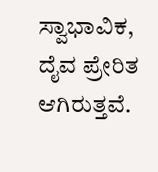ಸ್ವಾಭಾವಿಕ, ದೈವ ಪ್ರೇರಿತ ಆಗಿರುತ್ತವೆ.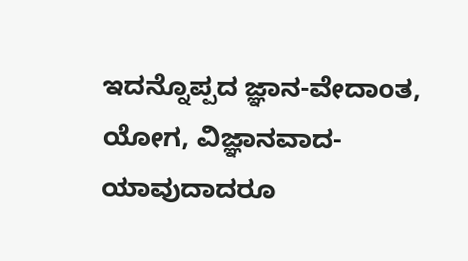ಇದನ್ನೊಪ್ಪದ ಜ್ಞಾನ-ವೇದಾಂತ, ಯೋಗ, ವಿಜ್ಞಾನವಾದ- ಯಾವುದಾದರೂ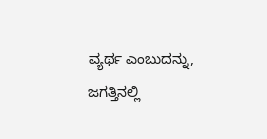ವ್ಯರ್ಥ ಎಂಬುದನ್ನು, ಜಗತ್ತಿನಲ್ಲಿ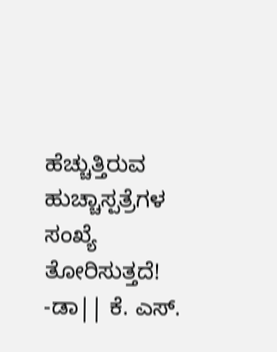ಹೆಚ್ಚುತ್ತಿರುವ ಹುಚ್ಚಾಸ್ಪತ್ರೆಗಳ ಸಂಖ್ಯೆ ತೋರಿಸುತ್ತದೆ!
-ಡಾ|| ಕೆ. ಎಸ್.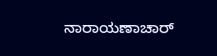ನಾರಾಯಣಾಚಾರ್